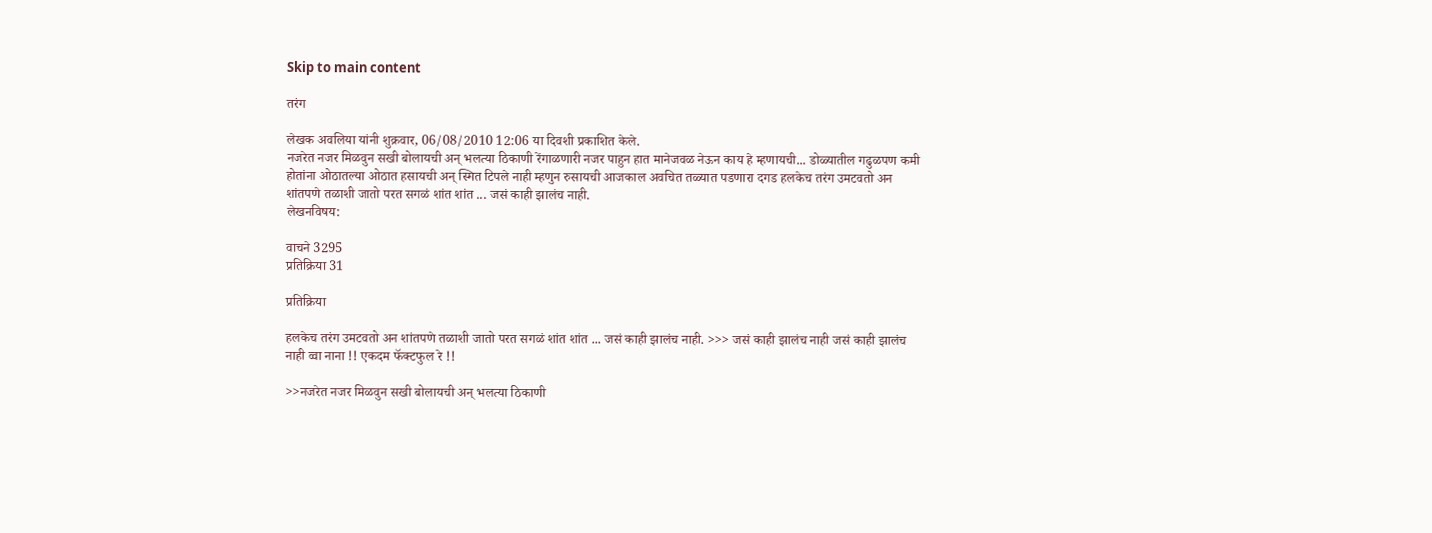Skip to main content

तरंग

लेखक अवलिया यांनी शुक्रवार, 06/08/2010 12:06 या दिवशी प्रकाशित केले.
नजरेत नजर मिळवुन सखी बोलायची अन् भलत्या ठिकाणी रेंगाळणारी नजर पाहुन हात मानेजवळ नेऊन काय हे म्हणायची... डोळ्यातील गढुळपण कमी होतांना ओठातल्या ओठात हसायची अन् स्मित टिपले नाही म्हणुन रुसायची आजकाल अवचित तळ्यात पडणारा दगड हलकेच तरंग उमटवतो अन शांतपणे तळाशी जातो परत सगळं शांत शांत ... जसं काही झालंच नाही.
लेखनविषय:

वाचने 3295
प्रतिक्रिया 31

प्रतिक्रिया

हलकेच तरंग उमटवतो अन शांतपणे तळाशी जातो परत सगळं शांत शांत ... जसं काही झालंच नाही. >>> जसं काही झालंच नाही जसं काही झालंच नाही व्वा नाना !! एकदम फॅक्टफुल रे !!

>>नजरेत नजर मिळवुन सखी बोलायची अन् भलत्या ठिकाणी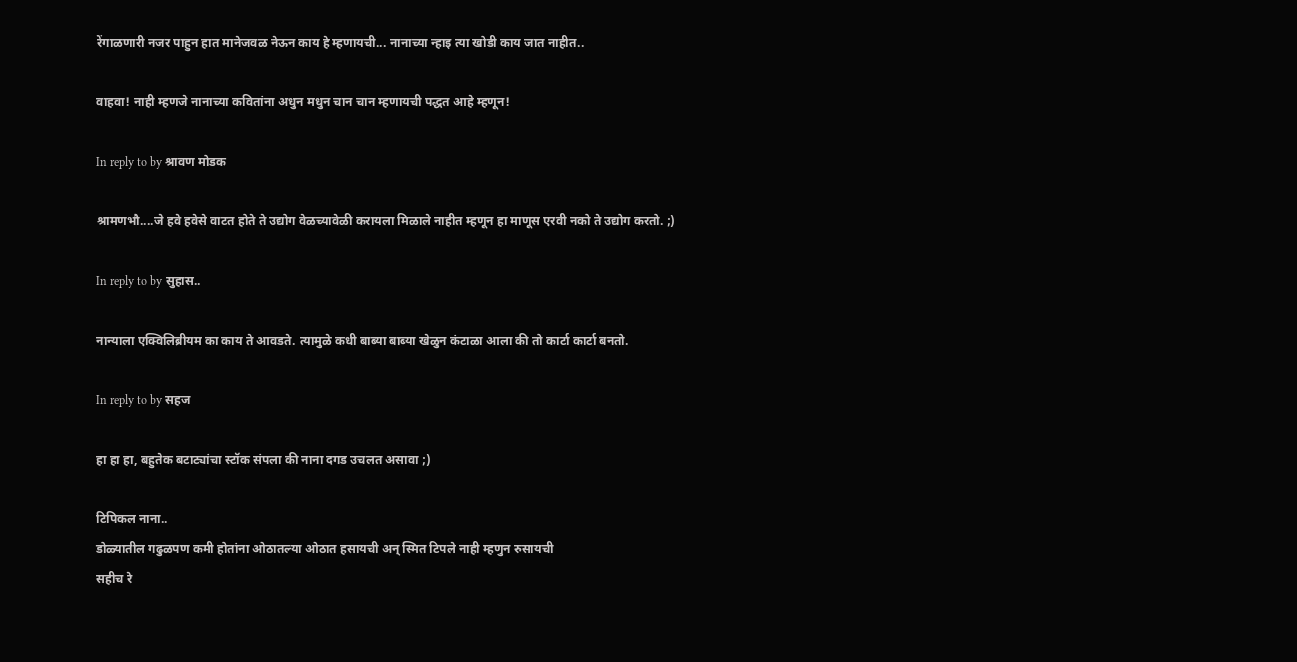रेंगाळणारी नजर पाहुन हात मानेजवळ नेऊन काय हे म्हणायची... नानाच्या न्हाइ त्या खोडी काय जात नाहीत..

वाहवा! नाही म्हणजे नानाच्या कवितांना अधुन मधुन चान चान म्हणायची पद्धत आहे म्हणून!

In reply to by श्रावण मोडक

श्रामणभौ....जे हवे हवेसे वाटत होते ते उद्योग वेळच्यावेळी करायला मिळाले नाहीत म्हणून हा माणूस एरवी नको ते उद्योग करतो. ;)

In reply to by सुहास..

नान्याला एक्विलिब्रीयम का काय ते आवडते. त्यामुळे कधी बाब्या बाब्या खेळुन कंटाळा आला की तो कार्टा कार्टा बनतो.

In reply to by सहज

हा हा हा, बहुतेक बटाट्यांचा स्टॉक संपला की नाना दगड उचलत असावा ;)

टिपिकल नाना..
डोळ्यातील गढुळपण कमी होतांना ओठातल्या ओठात हसायची अन् स्मित टिपले नाही म्हणुन रुसायची
सहीच रे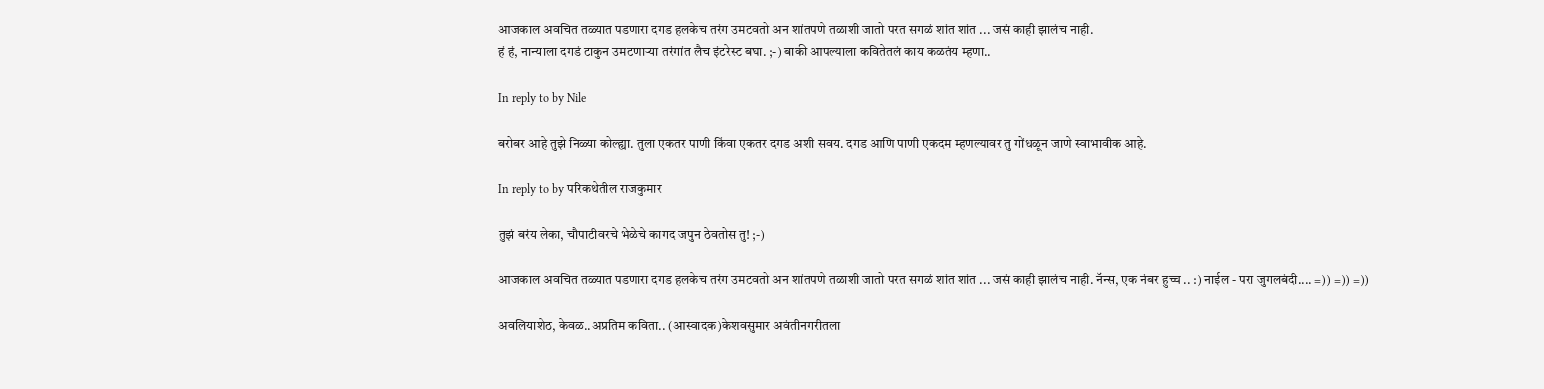आजकाल अवचित तळ्यात पडणारा दगड हलकेच तरंग उमटवतो अन शांतपणे तळाशी जातो परत सगळं शांत शांत ... जसं काही झालंच नाही.
हं हं, नान्याला दगडं टाकुन उमटणार्‍या तरंगांत लैच इंटरेस्ट बघा. ;-) बाकी आपल्याला कवितेतलं काय कळतंय म्हणा..

In reply to by Nile

बरोबर आहे तुझे निळ्या कोल्ह्या. तुला एकतर पाणी किंवा एकतर दगड अशी सवय. दगड आणि पाणी एकदम म्हणल्यावर तु गोंधळून जाणे स्वाभावीक आहे.

In reply to by परिकथेतील राजकुमार

तुझं बरंय लेका, चौपाटीवरचे भेळेचे कागद जपुन ठेवतोस तु! ;-)

आजकाल अवचित तळ्यात पडणारा दगड हलकेच तरंग उमटवतो अन शांतपणे तळाशी जातो परत सगळं शांत शांत ... जसं काही झालंच नाही. नॅन्स, एक नंबर हुच्च .. :) नाईल - परा जुगलबंदी.... =)) =)) =))

अवलियाशेठ, केवळ..अप्रतिम कविता.. (आस्वादक)केशवसुमार अवंतीनगरीतला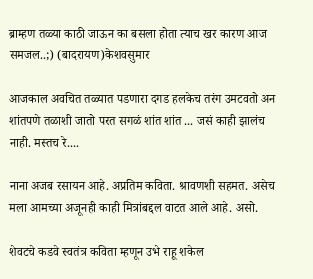ब्राम्हण तळ्या काठी जाऊन का बसला होता त्याच खर कारण आज समजल..;) (बादरायण)केशवसुमार

आजकाल अवचित तळ्यात पडणारा दगड हलकेच तरंग उमटवतो अन शांतपणे तळाशी जातो परत सगळं शांत शांत ... जसं काही झालंच नाही. मस्तच रे....

नाना अजब रसायन आहे. अप्रतिम कविता. श्रावणशी सहमत. असेच मला आमच्या अजूनही काही मित्रांबद्दल वाटत आले आहे. असो.

शेवटचे कडवे स्वतंत्र कविता म्हणून उभे राहू शकेल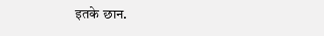इतके छान.